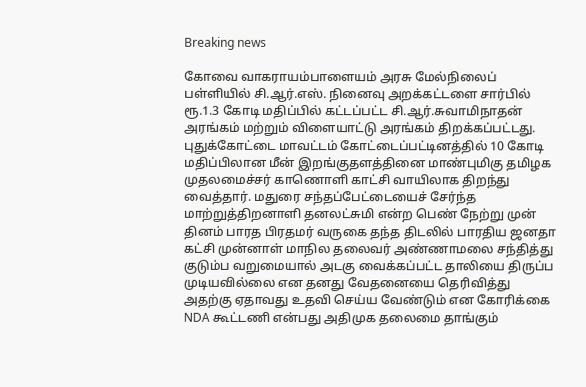Breaking news

கோவை வாகராயம்பாளையம் அரசு மேல்நிலைப் பள்ளியில் சி.ஆர்.எஸ். நினைவு அறக்கட்டளை சார்பில் ரூ.1.3 கோடி மதிப்பில் கட்டப்பட்ட சி.ஆர்.சுவாமிநாதன் அரங்கம் மற்றும் விளையாட்டு அரங்கம் திறக்கப்பட்டது. புதுக்கோட்டை மாவட்டம் கோட்டைப்பட்டினத்தில் 10 கோடி மதிப்பிலான மீன் இறங்குதளத்தினை மாண்புமிகு தமிழக முதலமைச்சர் காணொளி காட்சி வாயிலாக திறந்து வைத்தார். மதுரை சந்தப்பேட்டையைச் சேர்ந்த மாற்றுத்திறனாளி தனலட்சுமி என்ற பெண் நேற்று முன் தினம் பாரத பிரதமர் வருகை தந்த திடலில் பாரதிய ஜனதா கட்சி முன்னாள் மாநில தலைவர் அண்ணாமலை சந்தித்து குடும்ப வறுமையால் அடகு வைக்கப்பட்ட தாலியை திருப்ப முடியவில்லை என தனது வேதனையை தெரிவித்து அதற்கு ஏதாவது உதவி செய்ய வேண்டும் என கோரிக்கை NDA கூட்டணி என்பது அதிமுக தலைமை தாங்கும்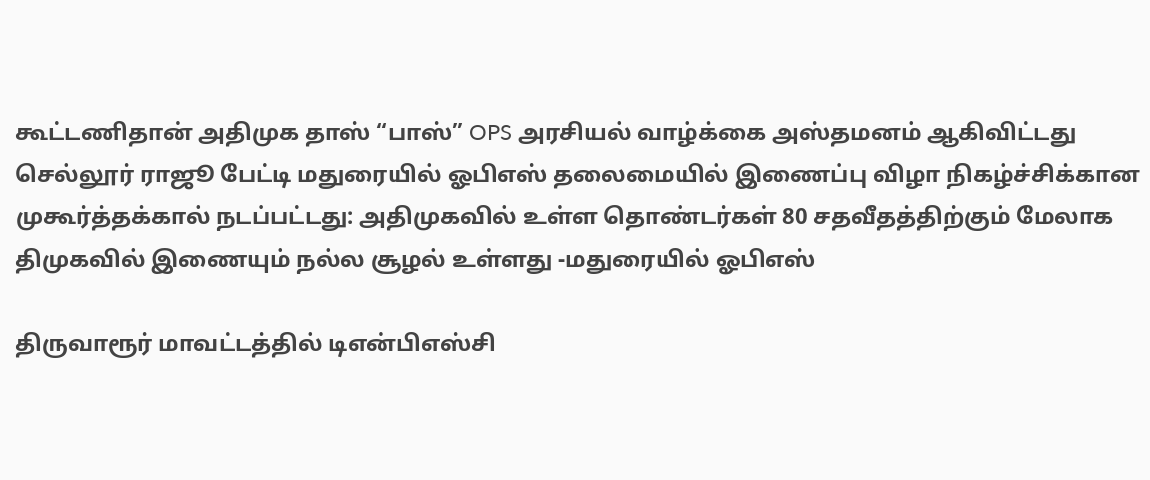கூட்டணிதான் அதிமுக தாஸ் “பாஸ்” OPS அரசியல் வாழ்க்கை அஸ்தமனம் ஆகிவிட்டது செல்லூர் ராஜூ பேட்டி மதுரையில் ஓபிஎஸ் தலைமையில் இணைப்பு விழா நிகழ்ச்சிக்கான முகூர்த்தக்கால் நடப்பட்டது: அதிமுகவில் உள்ள தொண்டர்கள் 80 சதவீதத்திற்கும் மேலாக திமுகவில் இணையும் நல்ல சூழல் உள்ளது -மதுரையில் ஓபிஎஸ்

திருவாரூர் மாவட்டத்தில் டிஎன்பிஎஸ்சி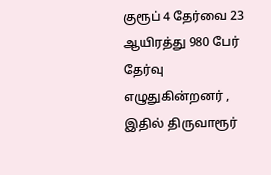குரூப் 4 தேர்வை 23 ஆயிரத்து 980 பேர் தேர்வு எழுதுகின்றனர் , இதில் திருவாரூர்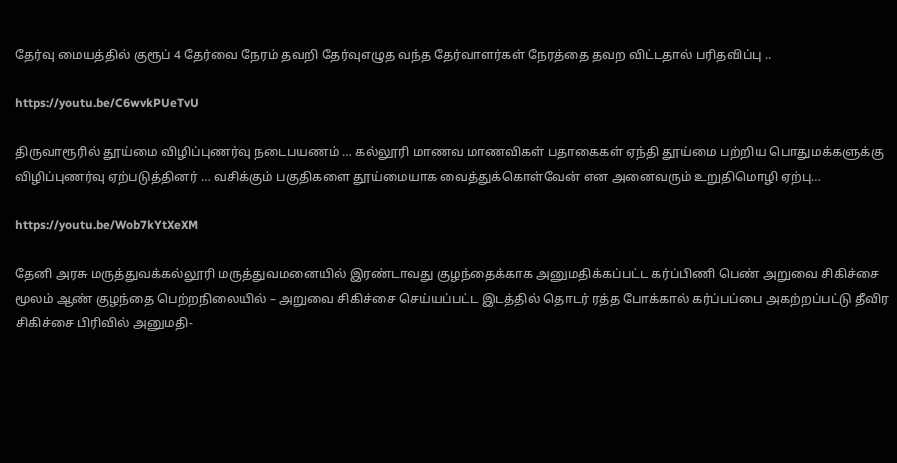தேர்வு மையத்தில் குரூப் 4 தேர்வை நேரம் தவறி தேர்வுஎழுத வந்த தேர்வாளர்கள் நேரத்தை தவற விட்டதால் பரிதவிப்பு ..

https://youtu.be/C6wvkPUeTvU

திருவாரூரில் தூய்மை விழிப்புணர்வு நடைபயணம் … கல்லூரி மாணவ மாணவிகள் பதாகைகள் ஏந்தி தூய்மை பற்றிய பொதுமக்களுக்கு விழிப்புணர்வு ஏற்படுத்தினர் … வசிக்கும் பகுதிகளை தூய்மையாக வைத்துக்கொள்வேன் என அனைவரும் உறுதிமொழி ஏற்பு…

https://youtu.be/Wob7kYtXeXM

தேனி அரசு மருத்துவக்கல்லூரி மருத்துவமனையில் இரண்டாவது குழந்தைக்காக அனுமதிக்கப்பட்ட கர்ப்பிணி பெண் அறுவை சிகிச்சை மூலம் ஆண் குழந்தை பெற்றநிலையில் – அறுவை சிகிச்சை செய்யப்பட்ட இடத்தில் தொடர் ரத்த போக்கால் கர்ப்பப்பை அகற்றப்பட்டு தீவிர சிகிச்சை பிரிவில் அனுமதி-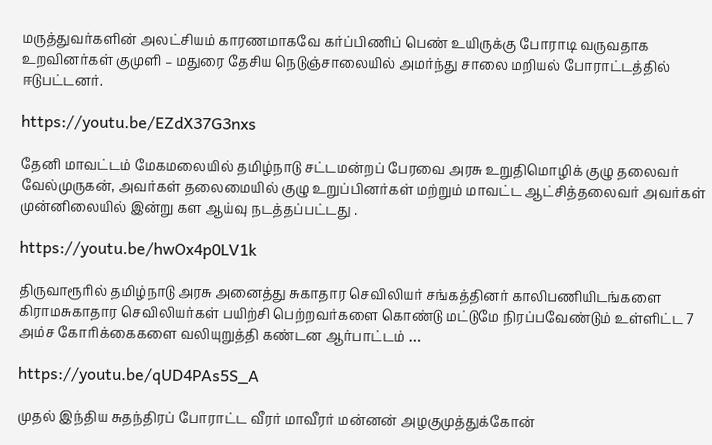மருத்துவர்களின் அலட்சியம் காரணமாகவே கர்ப்பிணிப் பெண் உயிருக்கு போராடி வருவதாக உறவினர்கள் குமுளி – மதுரை தேசிய நெடுஞ்சாலையில் அமர்ந்து சாலை மறியல் போராட்டத்தில் ஈடுபட்டனர்.

https://youtu.be/EZdX37G3nxs

தேனி மாவட்டம் மேகமலையில் தமிழ்நாடு சட்டமன்றப் பேரவை அரசு உறுதிமொழிக் குழு தலைவர் வேல்முருகன், அவர்கள் தலைமையில் குழு உறுப்பினர்கள் மற்றும் மாவட்ட ஆட்சித்தலைவர் அவர்கள் முன்னிலையில் இன்று கள ஆய்வு நடத்தப்பட்டது .

https://youtu.be/hwOx4p0LV1k

திருவாரூரில் தமிழ்நாடு அரசு அனைத்து சுகாதார செவிலியர் சங்கத்தினர் காலிபணியிடங்களை கிராமசுகாதார செவிலியர்கள் பயிற்சி பெற்றவர்களை கொண்டு மட்டுமே நிரப்பவேண்டும் உள்ளிட்ட 7 அம்ச கோரிக்கைகளை வலியுறுத்தி கண்டன ஆர்பாட்டம் …

https://youtu.be/qUD4PAs5S_A

முதல் இந்திய சுதந்திரப் போராட்ட வீரர் மாவீரர் மன்னன் அழகுமுத்துக்கோன்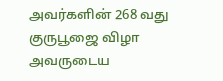அவர்களின் 268 வது குருபூஜை விழா அவருடைய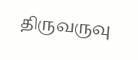திருவருவு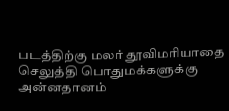படத்திற்கு மலர் தூவிமரியாதை செலுத்தி பொதுமக்களுக்கு அன்னதானம்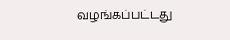வழங்கப்பட்டது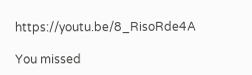https://youtu.be/8_RisoRde4A

You missed